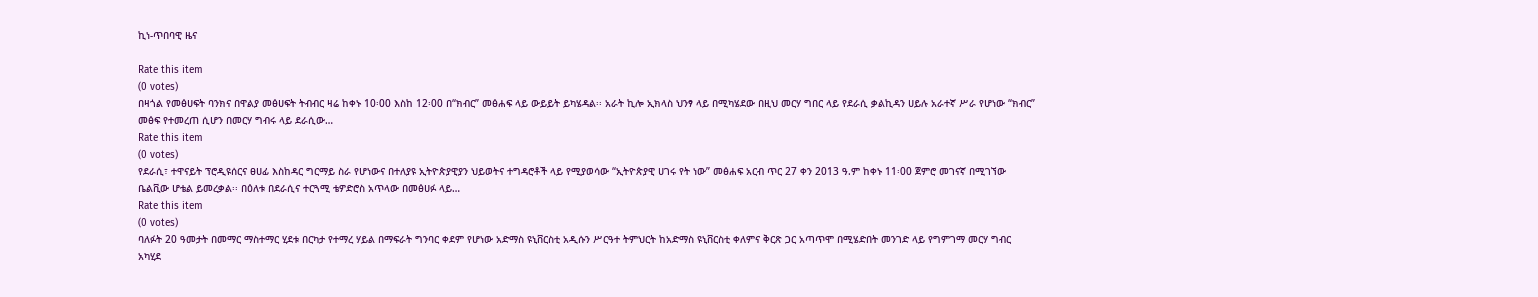ኪነ-ጥበባዊ ዜና

Rate this item
(0 votes)
በዛጎል የመፅሀፍት ባንክና በዋልያ መፅሀፍት ትብብር ዛሬ ከቀኑ 10፡00 እስከ 12፡00 በ“ክብር” መፅሐፍ ላይ ውይይት ይካሄዳል፡፡ አራት ኪሎ ኢክላስ ህንፃ ላይ በሚካሄደው በዚህ መርሃ ግበር ላይ የደራሲ ቃልኪዳን ሀይሉ አራተኛ ሥራ የሆነው “ክብር” መፅፍ የተመረጠ ሲሆን በመርሃ ግብሩ ላይ ደራሲው…
Rate this item
(0 votes)
የደራሲ፣ ተዋናይት ፕሮዲዩሰርና ፀሀፊ እስከዳር ግርማይ ስራ የሆነውና በተለያዩ ኢትዮጵያዊያን ህይወትና ተግዳሮቶች ላይ የሚያወሳው “ኢትዮጵያዊ ሀገሩ የት ነው” መፅሐፍ አርብ ጥር 27 ቀን 2013 ዓ.ም ከቀኑ 11፡00 ጀምሮ መገናኛ በሚገኘው ቤልቪው ሆቴል ይመረቃል፡፡ በዕለቱ በደራሲና ተርጓሚ ቴዎድሮስ አጥላው በመፅሀፉ ላይ…
Rate this item
(0 votes)
ባለፉት 20 ዓመታት በመማር ማስተማር ሂደቱ በርካታ የተማረ ሃይል በማፍራት ግንባር ቀደም የሆነው አድማስ ዩኒቨርስቲ አዲሱን ሥርዓተ ትምህርት ከአድማስ ዩኒቨርስቲ ቀለምና ቅርጽ ጋር አጣጥሞ በሚሄድበት መንገድ ላይ የግምገማ መርሃ ግብር አካሂደ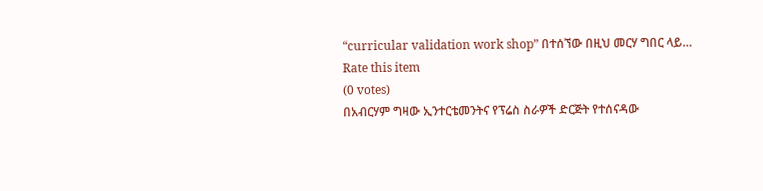“curricular validation work shop” በተሰኘው በዚህ መርሃ ግበር ላይ…
Rate this item
(0 votes)
በአብርሃም ግዛው ኢንተርቴመንትና የፕሬስ ስራዎች ድርጅት የተሰናዳው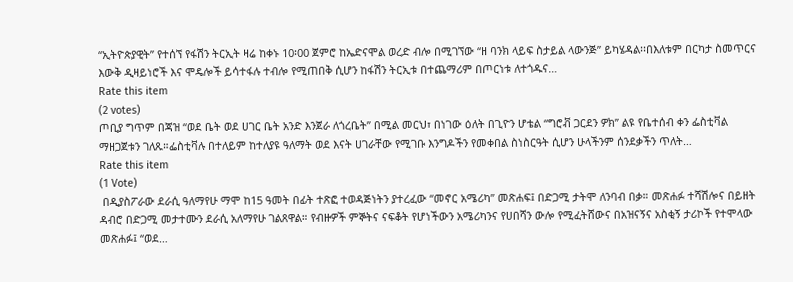“ኢትዮጵያዊት” የተሰኘ የፋሽን ትርኢት ዛሬ ከቀኑ 10፡00 ጀምሮ ከኤድናሞል ወረድ ብሎ በሚገኘው “ዘ ባንክ ላይፍ ስታይል ላውንጅ” ይካሄዳል፡፡በእለቱም በርካታ ስመጥርና እውቅ ዲዛይነሮች እና ሞዴሎች ይሳተፋሉ ተብሎ የሚጠበቅ ሲሆን ከፋሽን ትርኢቱ በተጨማሪም በጦርነቱ ለተጎዱና…
Rate this item
(2 votes)
ጦቢያ ግጥም በጃዝ “ወደ ቤት ወደ ሀገር ቤት አንድ እንጀራ ለጎረቤት” በሚል መርህ፣ በነገው ዕለት በጊዮን ሆቴል “ግሮቭ ጋርደን ዎክ” ልዩ የቤተሰብ ቀን ፌስቲቫል ማዘጋጀቱን ገለጹ።ፌስቲቫሉ በተለይም ከተለያዩ ዓለማት ወደ እናት ሀገራቸው የሚገቡ እንግዶችን የመቀበል ስነስርዓት ሲሆን ሁላችንም ሰንደቃችን ጥለት…
Rate this item
(1 Vote)
 በዲያስፖራው ደራሲ ዓለማየሁ ማሞ ከ15 ዓመት በፊት ተጽፎ ተወዳጅነትን ያተረፈው “መኖር አሜሪካ” መጽሐፍ፤ በድጋሚ ታትሞ ለንባብ በቃ። መጽሐፉ ተሻሽሎና በይዘት ዳብሮ በድጋሚ መታተሙን ደራሲ አለማየሁ ገልጸዋል። የብዙዎች ምኞትና ናፍቆት የሆነችውን አሜሪካንና የሀበሻን ውሎ የሚፈትሸውና በአዝናኝና አስቂኝ ታሪኮች የተሞላው መጽሐፉ፤ “ወደ…